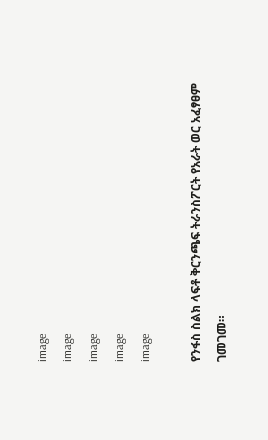image
image
image
image
image

የንፋስ ስልክ ላፍቶ ቅርንጫፍ ትራንስፖርት የአራት ወር አፈፃፀም ገመገመ።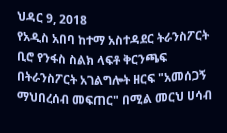ህዳር 9, 2018
የአዲስ አበባ ከተማ አስተዳደር ትራንስፖርት ቢሮ የንፋስ ስልክ ላፍቶ ቅርንጫፍ በትራንስፖርት አገልግሎት ዘርፍ "አመሰጋኝ ማህበረሰብ መፍጠር" በሚል መርህ ሀሳብ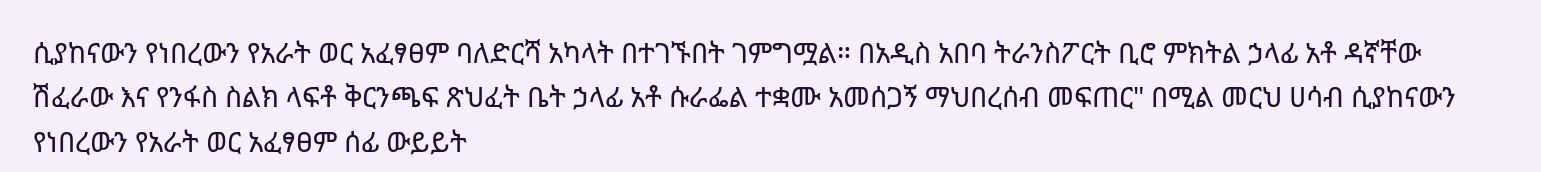ሲያከናውን የነበረውን የአራት ወር አፈፃፀም ባለድርሻ አካላት በተገኙበት ገምግሟል። በአዲስ አበባ ትራንስፖርት ቢሮ ምክትል ኃላፊ አቶ ዳኛቸው ሽፈራው እና የንፋስ ስልክ ላፍቶ ቅርንጫፍ ጽህፈት ቤት ኃላፊ አቶ ሱራፌል ተቋሙ አመሰጋኝ ማህበረሰብ መፍጠር" በሚል መርህ ሀሳብ ሲያከናውን የነበረውን የአራት ወር አፈፃፀም ሰፊ ውይይት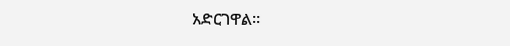አድርገዋል።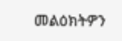መልዕክትዎን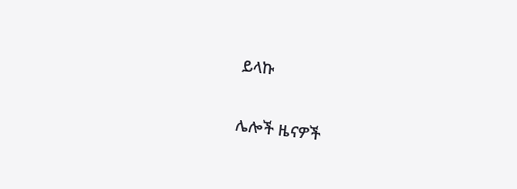ይላኩ

ሌሎች ዜናዎች